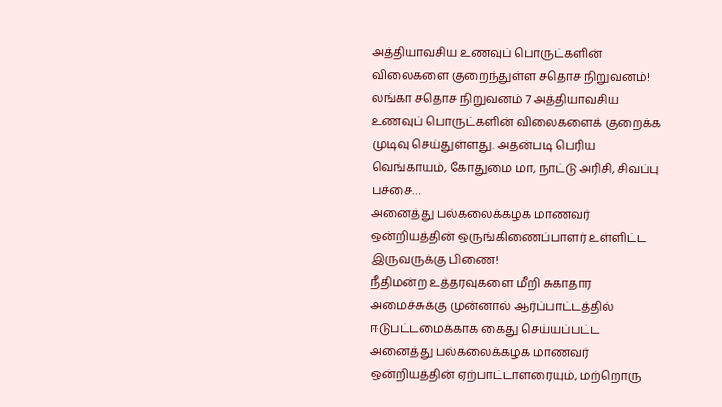அத்தியாவசிய உணவுப் பொருட்களின் விலைகளை குறைந்துள்ள சதொச நிறுவனம்!
லங்கா சதொச நிறுவனம் 7 அத்தியாவசிய உணவுப் பொருட்களின் விலைகளைக் குறைக்க முடிவு செய்துள்ளது. அதன்படி பெரிய வெங்காயம், கோதுமை மா, நாட்டு அரிசி, சிவப்பு பச்சை…
அனைத்து பல்கலைக்கழக மாணவர் ஒன்றியத்தின் ஒருங்கிணைப்பாளர் உள்ளிட்ட இருவருக்கு பிணை!
நீதிமன்ற உத்தரவுகளை மீறி சுகாதார அமைச்சுக்கு முன்னால் ஆர்ப்பாட்டத்தில் ஈடுபட்டமைக்காக கைது செய்யப்பட்ட அனைத்து பல்கலைக்கழக மாணவர் ஒன்றியத்தின் ஏற்பாட்டாளரையும், மற்றொரு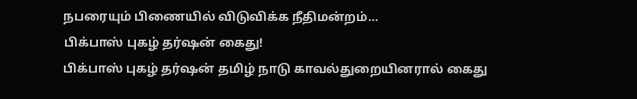நபரையும் பிணையில் விடுவிக்க நீதிமன்றம்…
பிக்பாஸ் புகழ் தர்ஷன் கைது!
பிக்பாஸ் புகழ் தர்ஷன் தமிழ் நாடு காவல்துறையினரால் கைது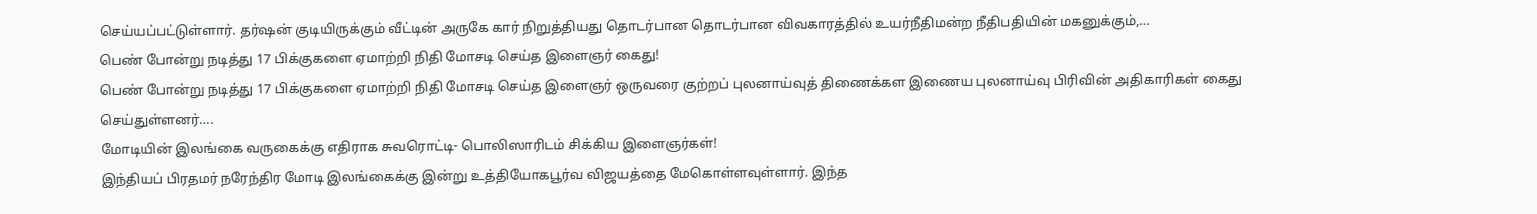செய்யப்பட்டுள்ளார். தர்ஷன் குடியிருக்கும் வீட்டின் அருகே கார் நிறுத்தியது தொடர்பான தொடர்பான விவகாரத்தில் உயர்நீதிமன்ற நீதிபதியின் மகனுக்கும்,…
பெண் போன்று நடித்து 17 பிக்குகளை ஏமாற்றி நிதி மோசடி செய்த இளைஞர் கைது!
பெண் போன்று நடித்து 17 பிக்குகளை ஏமாற்றி நிதி மோசடி செய்த இளைஞர் ஒருவரை குற்றப் புலனாய்வுத் திணைக்கள இணைய புலனாய்வு பிரிவின் அதிகாரிகள் கைது செய்துள்ளனர்….
மோடியின் இலங்கை வருகைக்கு எதிராக சுவரொட்டி- பொலிஸாரிடம் சிக்கிய இளைஞர்கள்!
இந்தியப் பிரதமர் நரேந்திர மோடி இலங்கைக்கு இன்று உத்தியோகபூர்வ விஜயத்தை மேகொள்ளவுள்ளார். இந்த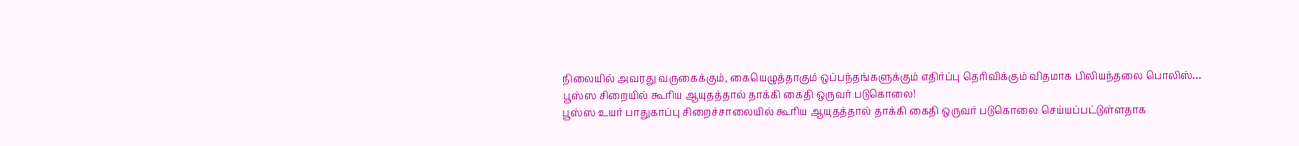நிலையில் அவரது வருகைக்கும், கையெழுத்தாகும் ஒப்பந்தங்களுக்கும் எதிர்ப்பு தெரிவிக்கும் விதமாக பிலியந்தலை பொலிஸ்…
பூஸ்ஸ சிறையில் கூரிய ஆயுதத்தால் தாக்கி கைதி ஒருவர் படுகொலை!
பூஸ்ஸ உயர் பாதுகாப்பு சிறைச்சாலையில் கூரிய ஆயுதத்தால் தாக்கி கைதி ஒருவர் படுகொலை செய்யப்பட்டுள்ளதாக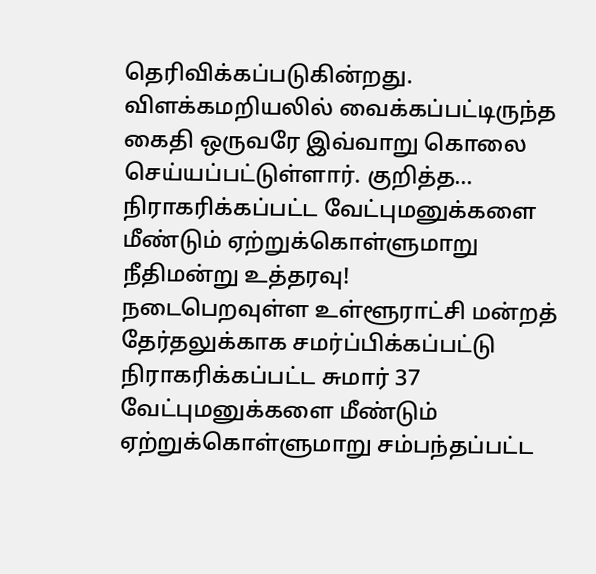தெரிவிக்கப்படுகின்றது. விளக்கமறியலில் வைக்கப்பட்டிருந்த கைதி ஒருவரே இவ்வாறு கொலை செய்யப்பட்டுள்ளார். குறித்த…
நிராகரிக்கப்பட்ட வேட்புமனுக்களை மீண்டும் ஏற்றுக்கொள்ளுமாறு நீதிமன்று உத்தரவு!
நடைபெறவுள்ள உள்ளூராட்சி மன்றத் தேர்தலுக்காக சமர்ப்பிக்கப்பட்டு நிராகரிக்கப்பட்ட சுமார் 37 வேட்புமனுக்களை மீண்டும் ஏற்றுக்கொள்ளுமாறு சம்பந்தப்பட்ட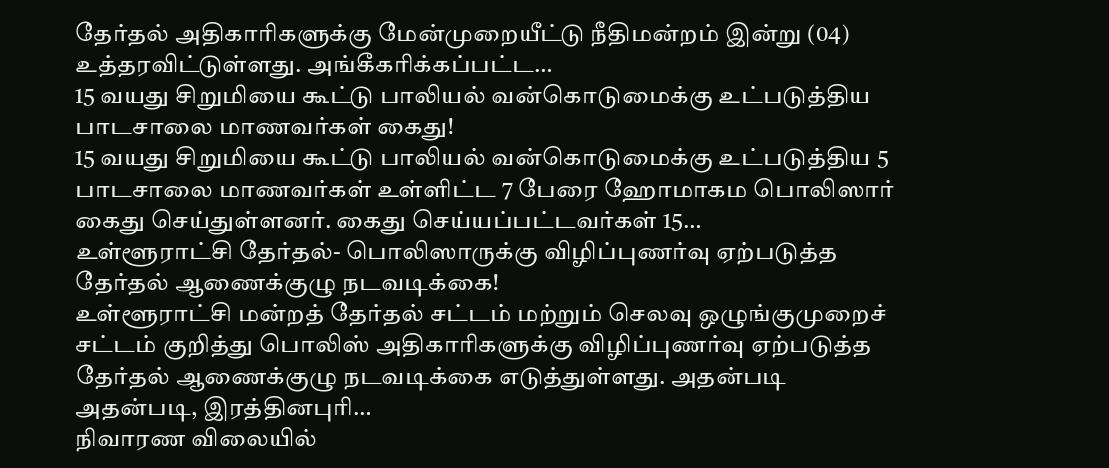தேர்தல் அதிகாரிகளுக்கு மேன்முறையீட்டு நீதிமன்றம் இன்று (04) உத்தரவிட்டுள்ளது. அங்கீகரிக்கப்பட்ட…
15 வயது சிறுமியை கூட்டு பாலியல் வன்கொடுமைக்கு உட்படுத்திய பாடசாலை மாணவர்கள் கைது!
15 வயது சிறுமியை கூட்டு பாலியல் வன்கொடுமைக்கு உட்படுத்திய 5 பாடசாலை மாணவர்கள் உள்ளிட்ட 7 பேரை ஹோமாகம பொலிஸார் கைது செய்துள்ளனர். கைது செய்யப்பட்டவர்கள் 15…
உள்ளூராட்சி தேர்தல்- பொலிஸாருக்கு விழிப்புணர்வு ஏற்படுத்த தேர்தல் ஆணைக்குழு நடவடிக்கை!
உள்ளூராட்சி மன்றத் தேர்தல் சட்டம் மற்றும் செலவு ஒழுங்குமுறைச் சட்டம் குறித்து பொலிஸ் அதிகாரிகளுக்கு விழிப்புணர்வு ஏற்படுத்த தேர்தல் ஆணைக்குழு நடவடிக்கை எடுத்துள்ளது. அதன்படி அதன்படி, இரத்தினபுரி…
நிவாரண விலையில்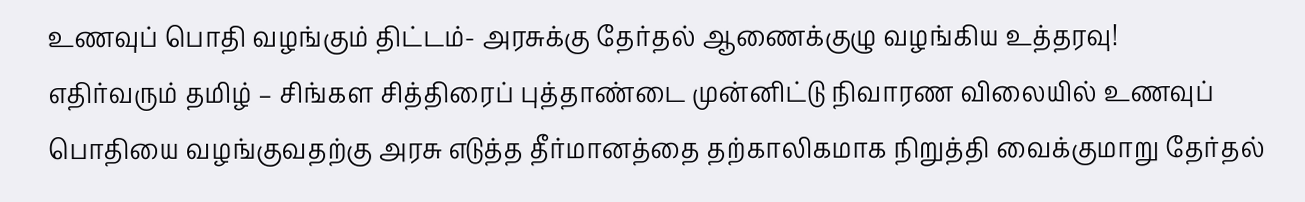உணவுப் பொதி வழங்கும் திட்டம்- அரசுக்கு தேர்தல் ஆணைக்குழு வழங்கிய உத்தரவு!
எதிர்வரும் தமிழ் – சிங்கள சித்திரைப் புத்தாண்டை முன்னிட்டு நிவாரண விலையில் உணவுப் பொதியை வழங்குவதற்கு அரசு எடுத்த தீர்மானத்தை தற்காலிகமாக நிறுத்தி வைக்குமாறு தேர்தல்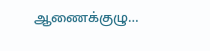ஆணைக்குழு…